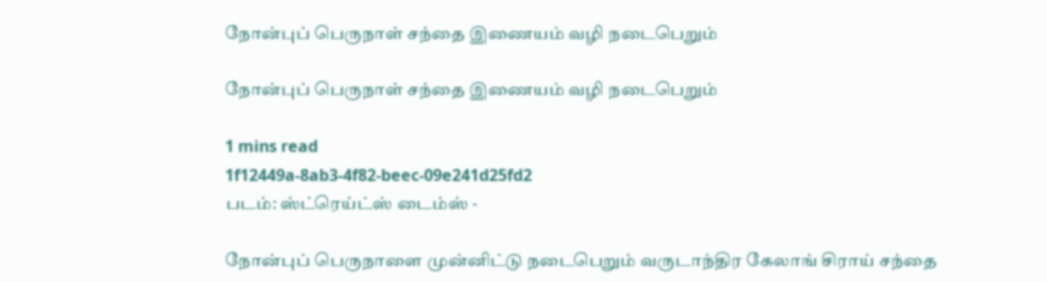நோன்புப் பெருநாள் சந்தை இணையம் வழி நடைபெறும்

நோன்புப் பெருநாள் சந்தை இணையம் வழி நடைபெறும்

1 mins read
1f12449a-8ab3-4f82-beec-09e241d25fd2
படம்: ஸ்ட்ரெய்ட்ஸ் டைம்ஸ் -

நோன்புப் பெருநாளை முன்னிட்டு நடைபெறும் வருடாந்திர கேலாங் சிராய் சந்தை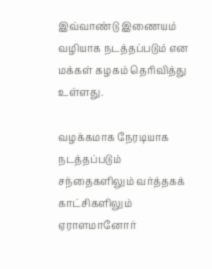இவ்வாண்டு இணையம் வழியாக நடத்தப்படும் என மக்கள் கழகம் தெரிவித்து உள்ளது.

வழக்கமாக நேரடியாக நடத்தப்படும் சந்தைகளிலும் வர்த்தகக் காட்சிகளிலும் ஏராளமானோர்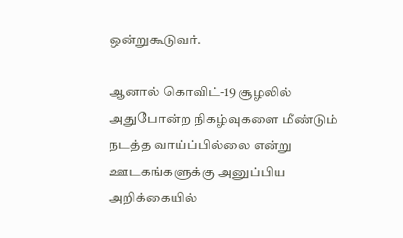ஒன்றுகூடுவர்.

ஆனால் கொவிட்-19 சூழலில் அதுபோன்ற நிகழ்வுகளை மீண்டும் நடத்த வாய்ப்பில்லை என்று ஊடகங்களுக்கு அனுப்பிய அறிக்கையில்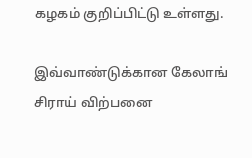கழகம் குறிப்பிட்டு உள்ளது.

இவ்வாண்டுக்கான கேலாங் சிராய் விற்பனை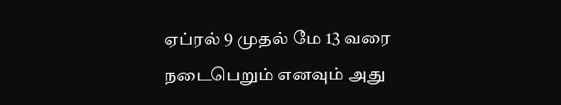ஏப்ரல் 9 முதல் மே 13 வரை நடைபெறும் எனவும் அது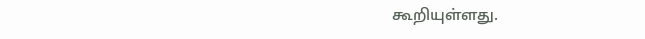கூறியுள்ளது.